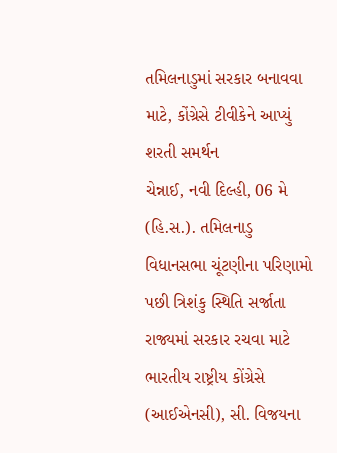તમિલનાડુમાં સરકાર બનાવવા માટે, કોંગ્રેસે ટીવીકેને આપ્યું શરતી સમર્થન
ચેન્નાઈ, નવી દિલ્હી, 06 મે (હિ.સ.). તમિલનાડુ વિધાનસભા ચૂંટણીના પરિણામો પછી ત્રિશંકુ સ્થિતિ સર્જાતા રાજ્યમાં સરકાર રચવા માટે ભારતીય રાષ્ટ્રીય કોંગ્રેસે (આઈએનસી), સી. વિજયના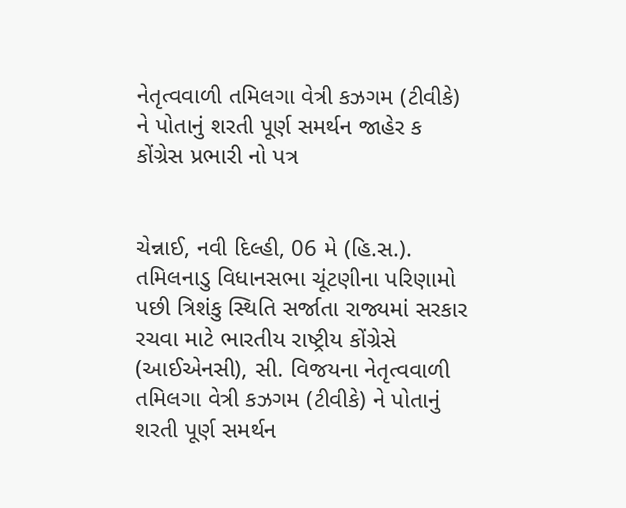નેતૃત્વવાળી તમિલગા વેત્રી કઝગમ (ટીવીકે) ને પોતાનું શરતી પૂર્ણ સમર્થન જાહેર ક
કોંગ્રેસ પ્રભારી નો પત્ર


ચેન્નાઈ, નવી દિલ્હી, 06 મે (હિ.સ.). તમિલનાડુ વિધાનસભા ચૂંટણીના પરિણામો પછી ત્રિશંકુ સ્થિતિ સર્જાતા રાજ્યમાં સરકાર રચવા માટે ભારતીય રાષ્ટ્રીય કોંગ્રેસે (આઈએનસી), સી. વિજયના નેતૃત્વવાળી તમિલગા વેત્રી કઝગમ (ટીવીકે) ને પોતાનું શરતી પૂર્ણ સમર્થન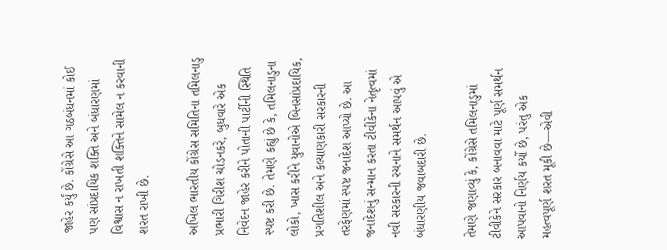જાહેર કર્યું છે. કોંગ્રેસે આ ગઠબંધનમાં કોઈ પણ સાંપ્રદાયિક શક્તિ અને બંધારણમાં વિશ્વાસ ન રાખતી શક્તિને સામેલ ન કરવાની શરત રાખી છે.

અખિલ ભારતીય કોંગ્રેસ સમિતિના તમિલનાડુ પ્રભારી ગિરીશ ચોડનકરે, બુધવારે એક નિવેદન જાહેર કરીને પોતાની પાર્ટીની સ્થિતિ સ્પષ્ટ કરી છે. તેમણે કહ્યું છે કે, તમિલનાડુના લોકો, ખાસ કરીને યુવાનોએ બિનસાંપ્રદાયિક, પ્રગતિશીલ અને કલ્યાણકારી સરકારની તરફેણમાં સ્પષ્ટ જનાદેશ આપ્યો છે. આ જનાદેશનું સન્માન કરતા ટીવીકેના નેતૃત્વમાં નવી સરકારની રચનાને સમર્થન આપવું એ બંધારણીય જવાબદારી છે.

તેમણે જણાવ્યું કે, કોંગ્રેસે તમિલનાડુમાં ટીવીકેને સરકાર બનાવવા માટે પૂર્ણ સમર્થન આપવાનો નિર્ણય કર્યો છે, પરંતુ એક મહત્વપૂર્ણ શરત મૂકી છે—એવી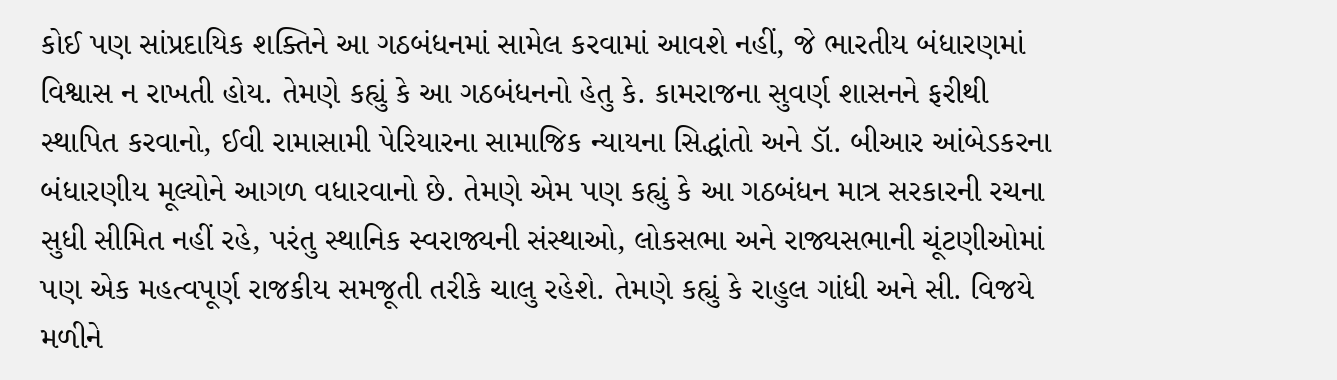કોઈ પણ સાંપ્રદાયિક શક્તિને આ ગઠબંધનમાં સામેલ કરવામાં આવશે નહીં, જે ભારતીય બંધારણમાં વિશ્વાસ ન રાખતી હોય. તેમણે કહ્યું કે આ ગઠબંધનનો હેતુ કે. કામરાજના સુવર્ણ શાસનને ફરીથી સ્થાપિત કરવાનો, ઈવી રામાસામી પેરિયારના સામાજિક ન્યાયના સિદ્ધાંતો અને ડૉ. બીઆર આંબેડકરના બંધારણીય મૂલ્યોને આગળ વધારવાનો છે. તેમણે એમ પણ કહ્યું કે આ ગઠબંધન માત્ર સરકારની રચના સુધી સીમિત નહીં રહે, પરંતુ સ્થાનિક સ્વરાજ્યની સંસ્થાઓ, લોકસભા અને રાજ્યસભાની ચૂંટણીઓમાં પણ એક મહત્વપૂર્ણ રાજકીય સમજૂતી તરીકે ચાલુ રહેશે. તેમણે કહ્યું કે રાહુલ ગાંધી અને સી. વિજયે મળીને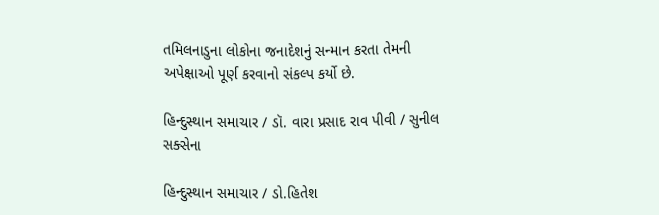તમિલનાડુના લોકોના જનાદેશનું સન્માન કરતા તેમની અપેક્ષાઓ પૂર્ણ કરવાનો સંકલ્પ કર્યો છે.

હિન્દુસ્થાન સમાચાર / ડૉ. વારા પ્રસાદ રાવ પીવી / સુનીલ સક્સેના

હિન્દુસ્થાન સમાચાર / ડો.હિતેશ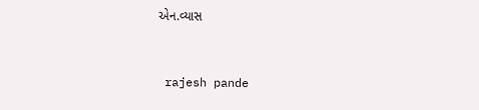એન.વ્યાસ


 rajesh pande